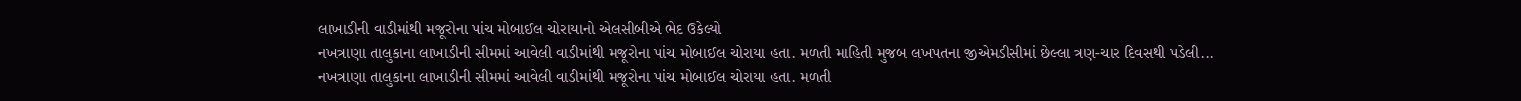લાખાડીની વાડીમાંથી મજૂરોના પાંચ મોબાઈલ ચોરાયાનો એલસીબીએ ભેદ ઉકેલ્યો
નખત્રાણા તાલુકાના લાખાડીની સીમમાં આવેલી વાડીમાંથી મજૂરોના પાંચ મોબાઈલ ચોરાયા હતા. મળતી માહિતી મુજબ લખપતના જીએમડીસીમાં છેલ્લા ત્રણ-ચાર દિવસથી પડેલી...
નખત્રાણા તાલુકાના લાખાડીની સીમમાં આવેલી વાડીમાંથી મજૂરોના પાંચ મોબાઈલ ચોરાયા હતા. મળતી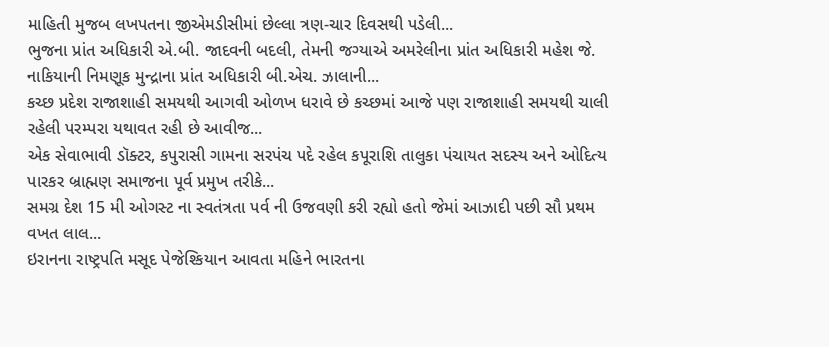માહિતી મુજબ લખપતના જીએમડીસીમાં છેલ્લા ત્રણ-ચાર દિવસથી પડેલી...
ભુજના પ્રાંત અધિકારી એ.બી. જાદવની બદલી, તેમની જગ્યાએ અમરેલીના પ્રાંત અધિકારી મહેશ જે. નાકિયાની નિમણૂક મુન્દ્રાના પ્રાંત અધિકારી બી.એચ. ઝાલાની...
કચ્છ પ્રદેશ રાજાશાહી સમયથી આગવી ઓળખ ધરાવે છે કચ્છમાં આજે પણ રાજાશાહી સમયથી ચાલી રહેલી પરમ્પરા યથાવત રહી છે આવીજ...
એક સેવાભાવી ડૉક્ટર, કપુરાસી ગામના સરપંચ પદે રહેલ કપૂરાશિ તાલુકા પંચાયત સદસ્ય અને ઓદિત્ય પારકર બ્રાહ્મણ સમાજના પૂર્વ પ્રમુખ તરીકે...
સમગ્ર દેશ 15 મી ઓગસ્ટ ના સ્વતંત્રતા પર્વ ની ઉજવણી કરી રહ્યો હતો જેમાં આઝાદી પછી સૌ પ્રથમ વખત લાલ...
ઇરાનના રાષ્ટ્રપતિ મસૂદ પેજેશ્કિયાન આવતા મહિને ભારતના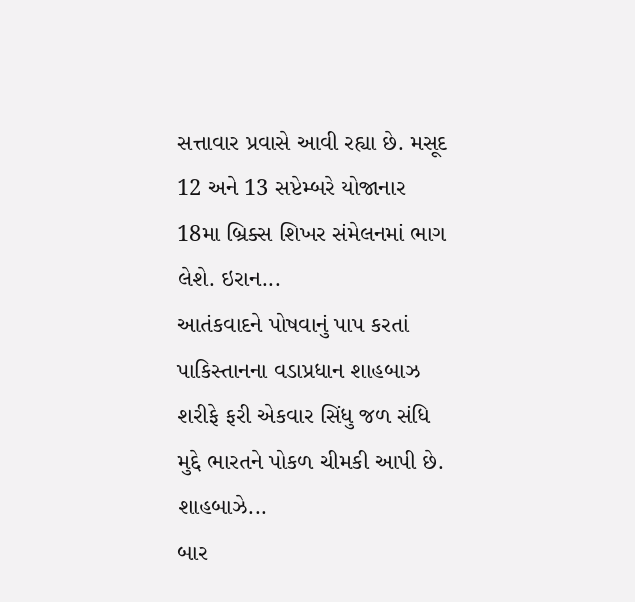સત્તાવાર પ્રવાસે આવી રહ્યા છે. મસૂદ 12 અને 13 સપ્ટેમ્બરે યોજાનાર 18મા બ્રિક્સ શિખર સંમેલનમાં ભાગ લેશે. ઇરાન...
આતંકવાદને પોષવાનું પાપ કરતાં પાકિસ્તાનના વડાપ્રધાન શાહબાઝ શરીફે ફરી એકવાર સિંધુ જળ સંધિ મુદ્દે ભારતને પોકળ ચીમકી આપી છે. શાહબાઝે...
બાર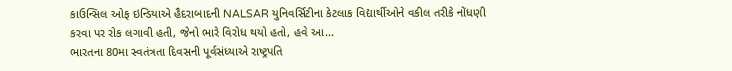કાઉન્સિલ ઓફ ઇન્ડિયાએ હૈદરાબાદની NALSAR યુનિવર્સિટીના કેટલાક વિદ્યાર્થીઓને વકીલ તરીકે નોંધણી કરવા પર રોક લગાવી હતી, જેનો ભારે વિરોધ થયો હતો, હવે આ...
ભારતના 80મા સ્વતંત્રતા દિવસની પૂર્વસંધ્યાએ રાષ્ટ્રપતિ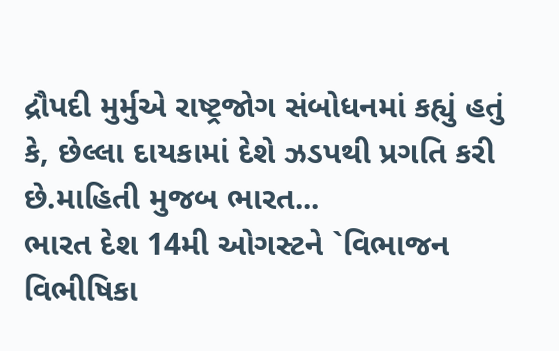દ્રૌપદી મુર્મુએ રાષ્ટ્રજોગ સંબોધનમાં કહ્યું હતું કે, છેલ્લા દાયકામાં દેશે ઝડપથી પ્રગતિ કરી છે.માહિતી મુજબ ભારત...
ભારત દેશ 14મી ઓગસ્ટને `વિભાજન વિભીષિકા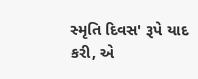સ્મૃતિ દિવસ' રૂપે યાદ કરી, એ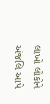લાખો લોકોને અંજલિ આપે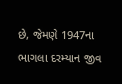છે, જેમણે 1947ના ભાગલા દરમ્યાન જીવ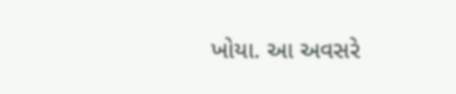ખોયા. આ અવસરે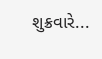શુક્રવારે...